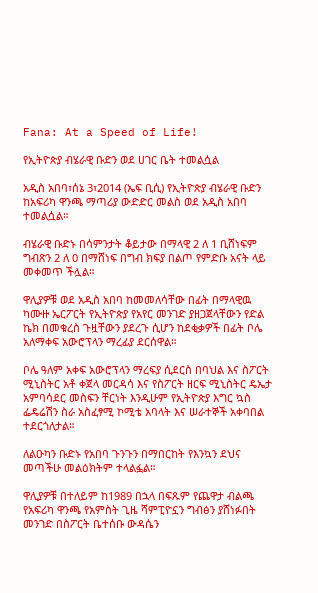Fana: At a Speed of Life!

የኢትዮጵያ ብሄራዊ ቡድን ወደ ሀገር ቤት ተመልሷል

አዲስ አበባ፣ሰኔ 3፣2014 (ኤፍ ቢሲ) የኢትዮጵያ ብሄራዊ ቡድን ከአፍሪካ ዋንጫ ማጣሪያ ውድድር መልስ ወደ አዲስ አበባ ተመልሷል።

ብሄራዊ ቡድኑ በሳምንታት ቆይታው በማላዊ 2 ለ 1 ቢሸነፍም ግብጽን 2 ለ 0 በማሸነፍ በግብ ክፍያ በልጦ የምድቡ አናት ላይ መቀመጥ ችሏል።

ዋሊያዎቹ ወደ አዲስ አበባ ከመመለሳቸው በፊት በማላዊዉ ካሙዙ ኤርፖርት የኢትዮጵያ የአየር መንገድ ያዘጋጀላቸውን የድል ኬክ በመቁረስ ጉዟቸውን ያደረጉ ሲሆን ከደቂቃዎች በፊት ቦሌ አለማቀፍ አውሮፕላን ማረፊያ ደርሰዋል።

ቦሌ ዓለም አቀፍ አውሮፕላን ማረፍያ ሲደርስ በባህል እና ስፖርት ሚኒስትር አቶ ቀጀላ መርዳሳ እና የስፖርት ዘርፍ ሚኒስትር ዴኤታ አምባሳደር መስፍን ቸርነት እንዲሁም የኢትዮጵያ እግር ኳስ ፌዴሬሽን ስራ አስፈፃሚ ኮሚቴ አባላት እና ሠራተኞች አቀባበል ተደርጎለታል።

ለልዑካን ቡድኑ የአበባ ጉንጉን በማበርከት የእንኳን ደህና መጣችሁ መልዕክትም ተላልፏል።

ዋሊያዎቹ በተለይም ከ1989 በኋላ በፍጹም የጨዋታ ብልጫ የአፍሪካ ዋንጫ የአምስት ጊዜ ሻምፒዮኗን ግብፅን ያሸነፉበት መንገድ በስፖርት ቤተሰቡ ውዳሴን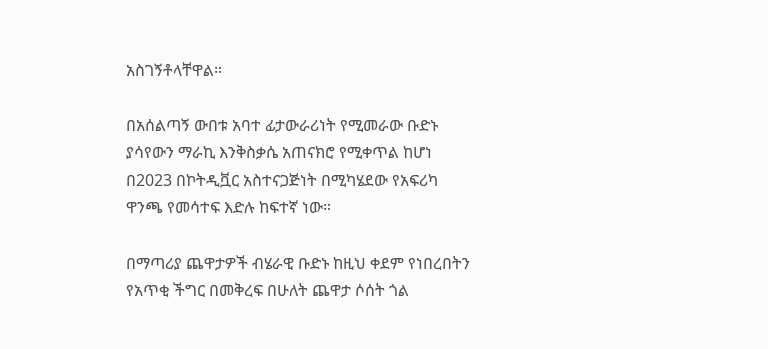አስገኝቶላቸዋል።

በአሰልጣኝ ውበቱ አባተ ፊታውራሪነት የሚመራው ቡድኑ ያሳየውን ማራኪ እንቅስቃሴ አጠናክሮ የሚቀጥል ከሆነ በ2023 በኮትዲቯር አስተናጋጅነት በሚካሄደው የአፍሪካ ዋንጫ የመሳተፍ እድሉ ከፍተኛ ነው።

በማጣሪያ ጨዋታዎች ብሄራዊ ቡድኑ ከዚህ ቀደም የነበረበትን የአጥቂ ችግር በመቅረፍ በሁለት ጨዋታ ሶሰት ጎል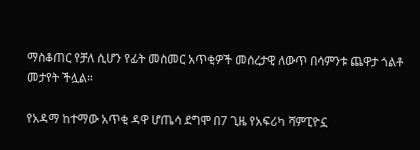ማስቆጠር የቻለ ሲሆን የፊት መስመር አጥቂዎች መሰረታዊ ለውጥ በሳምንቱ ጨዋታ ጎልቶ መታየት ችሏል።

የአዳማ ከተማው አጥቂ ዳዋ ሆጤሳ ደግሞ በ7 ጊዜ የአፍሪካ ሻምፒዮኗ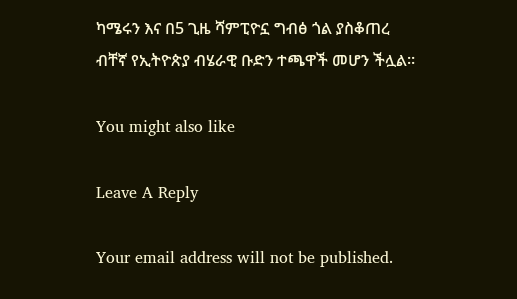ካሜሩን እና በ5 ጊዜ ሻምፒዮኗ ግብፅ ጎል ያስቆጠረ ብቸኛ የኢትዮጵያ ብሄራዊ ቡድን ተጫዋች መሆን ችሏል።

You might also like

Leave A Reply

Your email address will not be published.